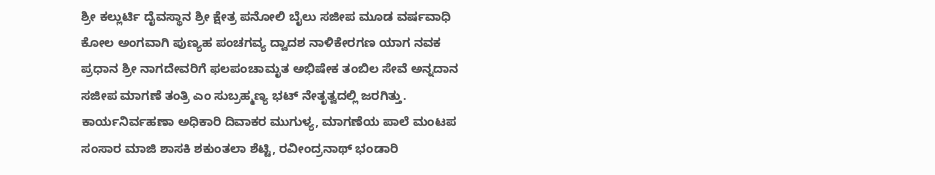ಶ್ರೀ ಕಲ್ಲುರ್ಟಿ ದೈವಸ್ಥಾನ ಶ್ರೀ ಕ್ಷೇತ್ರ ಪನೋಲಿ ಬೈಲು ಸಜೀಪ ಮೂಡ ವರ್ಷವಾಧಿ ಕೋಲ ಅಂಗವಾಗಿ ಪುಣ್ಯಹ ಪಂಚಗವ್ಯ ದ್ವಾದಶ ನಾಳಿಕೇರಗಣ ಯಾಗ ನವಕ ಪ್ರಧಾನ ಶ್ರೀ ನಾಗದೇವರಿಗೆ ಫಲಪಂಚಾಮೃತ ಅಭಿಷೇಕ ತಂಬಿಲ ಸೇವೆ ಅನ್ನದಾನ ಸಜೀಪ ಮಾಗಣೆ ತಂತ್ರಿ ಎಂ ಸುಬ್ರಹ್ಮಣ್ಯ ಭಟ್ ನೇತೃತ್ವದಲ್ಲಿ ಜರಗಿತ್ತು.
ಕಾರ್ಯನಿರ್ವಹಣಾ ಅಧಿಕಾರಿ ದಿವಾಕರ ಮುಗುಳ್ಯ, ಮಾಗಣೆಯ ಪಾಲೆ ಮಂಟಪ ಸಂಸಾರ ಮಾಜಿ ಶಾಸಕಿ ಶಕುಂತಲಾ ಶೆಟ್ಟಿ, ರವೀಂದ್ರನಾಥ್ ಭಂಡಾರಿ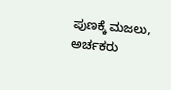ಪುಣಕ್ಕೆ ಮಜಲು, ಅರ್ಚಕರು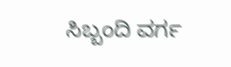ಸಿಬ್ಬಂದಿ ವರ್ಗ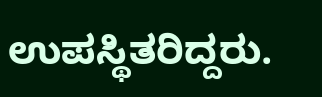ಉಪಸ್ಥಿತರಿದ್ದರು.